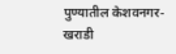पुण्यातील केशवनगर-खराडी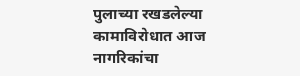पुलाच्या रखडलेल्या कामाविरोधात आज नागरिकांचा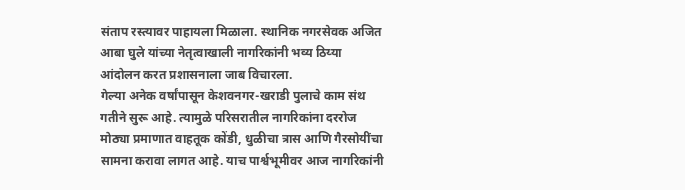संताप रस्त्यावर पाहायला मिळाला. स्थानिक नगरसेवक अजित आबा घुले यांच्या नेतृत्वाखाली नागरिकांनी भव्य ठिय्या आंदोलन करत प्रशासनाला जाब विचारला.
गेल्या अनेक वर्षांपासून केशवनगर-खराडी पुलाचे काम संथ गतीने सुरू आहे. त्यामुळे परिसरातील नागरिकांना दररोज मोठ्या प्रमाणात वाहतूक कोंडी, धुळीचा त्रास आणि गैरसोयींचा सामना करावा लागत आहे. याच पार्श्वभूमीवर आज नागरिकांनी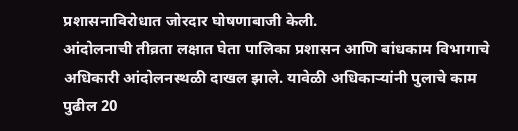प्रशासनाविरोधात जोरदार घोषणाबाजी केली.
आंदोलनाची तीव्रता लक्षात घेता पालिका प्रशासन आणि बांधकाम विभागाचे अधिकारी आंदोलनस्थळी दाखल झाले. यावेळी अधिकाऱ्यांनी पुलाचे काम पुढील 20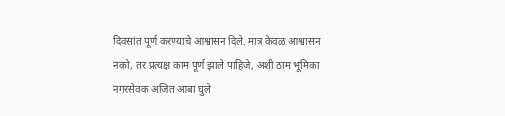दिवसांत पूर्ण करण्याचे आश्वासन दिले. मात्र केवळ आश्वासन नको, तर प्रत्यक्ष काम पूर्ण झाले पाहिजे, अशी ठाम भूमिका नगरसेवक अजित आबा घुले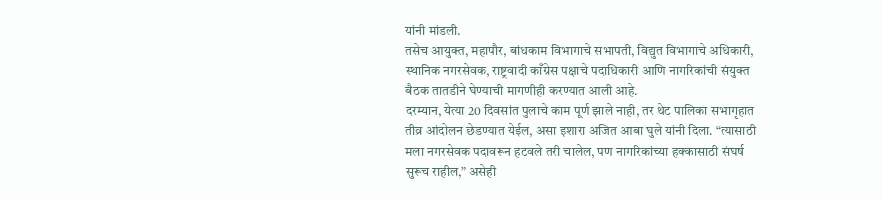यांनी मांडली.
तसेच आयुक्त, महापौर, बांधकाम विभागाचे सभापती, विद्युत विभागाचे अधिकारी, स्थानिक नगरसेवक, राष्ट्रवादी काँग्रेस पक्षाचे पदाधिकारी आणि नागरिकांची संयुक्त बैठक तातडीने घेण्याची मागणीही करण्यात आली आहे.
दरम्यान, येत्या 20 दिवसांत पुलाचे काम पूर्ण झाले नाही, तर थेट पालिका सभागृहात तीव्र आंदोलन छेडण्यात येईल, असा इशारा अजित आबा घुले यांनी दिला. “त्यासाठी मला नगरसेवक पदावरून हटवले तरी चालेल, पण नागरिकांच्या हक्कासाठी संघर्ष सुरूच राहील,” असेही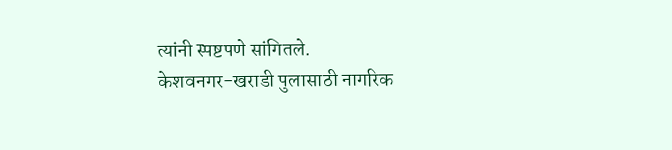त्यांनी स्पष्टपणे सांगितले.
केशवनगर-खराडी पुलासाठी नागरिक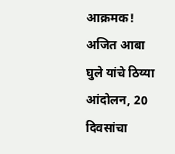आक्रमक! अजित आबा घुले यांचे ठिय्या आंदोलन, 20 दिवसांचा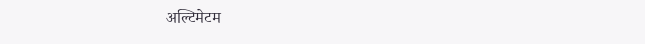अल्टिमेटम